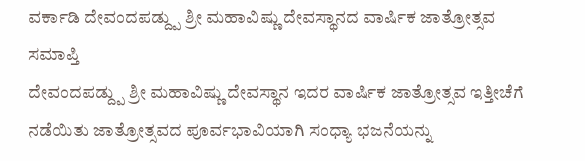ವರ್ಕಾಡಿ ದೇವಂದಪಡ್ದ್ಪು ಶ್ರೀ ಮಹಾವಿಷ್ಣು ದೇವಸ್ಥಾನದ ವಾರ್ಷಿಕ ಜಾತ್ರೋತ್ಸವ ಸಮಾಪ್ತಿ
ದೇವಂದಪಡ್ದ್ಪು ಶ್ರೀ ಮಹಾವಿಷ್ಣು ದೇವಸ್ಥಾನ ಇದರ ವಾರ್ಷಿಕ ಜಾತ್ರೋತ್ಸವ ಇತ್ತೀಚೆಗೆ ನಡೆಯಿತು ಜಾತ್ರೋತ್ಸವದ ಪೂರ್ವಭಾವಿಯಾಗಿ ಸಂಧ್ಯಾ ಭಜನೆಯನ್ನು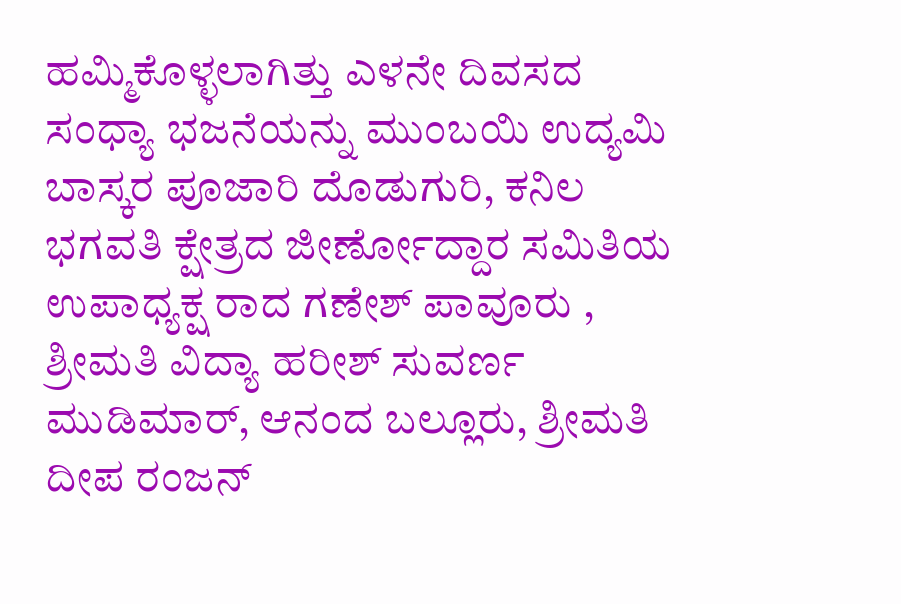ಹಮ್ಮಿಕೊಳ್ಳಲಾಗಿತ್ತು ಎಳನೇ ದಿವಸದ ಸಂಧ್ಯಾ ಭಜನೆಯನ್ನು ಮುಂಬಯಿ ಉದ್ಯಮಿ ಬಾಸ್ಕರ ಪೂಜಾರಿ ದೊಡುಗುರಿ, ಕನಿಲ ಭಗವತಿ ಕ್ಷೇತ್ರದ ಜೀರ್ಣೋದ್ದಾರ ಸಮಿತಿಯ ಉಪಾಧ್ಯಕ್ಷ ರಾದ ಗಣೇಶ್ ಪಾವೂರು , ಶ್ರೀಮತಿ ವಿದ್ಯಾ ಹರೀಶ್ ಸುವರ್ಣ ಮುಡಿಮಾರ್, ಆನಂದ ಬಲ್ಲೂರು, ಶ್ರೀಮತಿ ದೀಪ ರಂಜನ್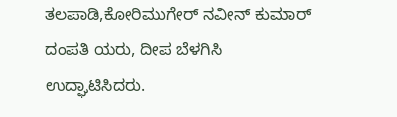ತಲಪಾಡಿ,ಕೋರಿಮುಗೇರ್ ನವೀನ್ ಕುಮಾರ್ ದಂಪತಿ ಯರು, ದೀಪ ಬೆಳಗಿಸಿ ಉದ್ಘಾಟಿಸಿದರು.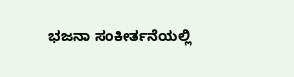ಭಜನಾ ಸಂಕೀರ್ತನೆಯಲ್ಲಿ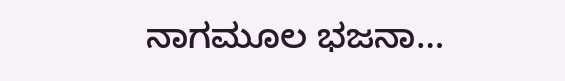ನಾಗಮೂಲ ಭಜನಾ…